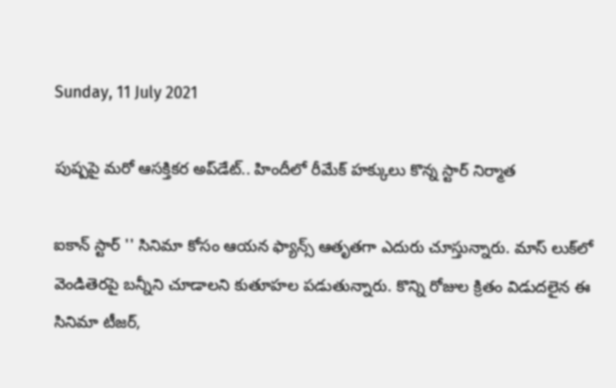Sunday, 11 July 2021

పుష్పపై మరో ఆసక్తికర అప్‌డేట్.. హిందీలో రీమేక్ హక్కులు కొన్న స్టార్ నిర్మాత

ఐకాన్ స్టార్ '' సినిమా కోసం ఆయన ఫ్యాన్స్ ఆతృతగా ఎదురు చూస్తున్నారు. మాస్ లుక్‌లో వెండితెరపై బన్నీని చూడాలని కుతూహల పడుతున్నారు. కొన్ని రోజుల క్రితం విడుదలైన ఈ సినిమా టీజర్,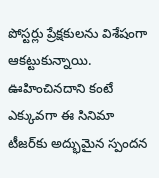పోస్టర్లు ప్రేక్షకులను విశేషంగా ఆకట్టుకున్నాయి. ఊహించినదాని కంటే ఎక్కువగా ఈ సినిమా టీజర్‌కు అద్భుమైన స్పందన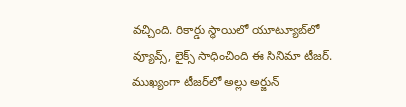వచ్చింది. రికార్డు స్థాయిలో యూట్యూబ్‌లో వ్యూవ్స్, లైక్స్ సాధించింది ఈ సినిమా టీజర్. ముఖ్యంగా టీజర్‌లో అల్లు అర్జున్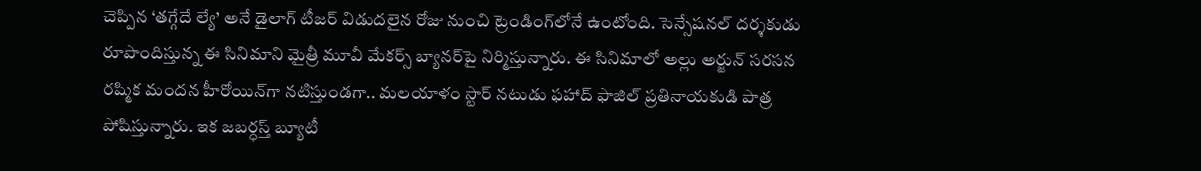చెప్పిన ‘తగ్గేదే ల్యే’ అనే డైలాగ్ టీజర్ విడుదలైన రోజు నుంచి ట్రెండింగ్‌లోనే ఉంటోంది. సెన్సేషనల్ దర్శకుడు రూపొందిస్తున్న ఈ సినిమాని మైత్రీ మూవీ మేకర్స్ బ్యానర్‌పై నిర్మిస్తున్నారు. ఈ సినిమాలో అల్లు అర్జున్ సరసన రష్మిక మందన హీరోయిన్‌గా నటిస్తుండగా.. మలయాళం స్టార్ నటుడు ఫహాద్ ఫాజిల్ ప్రతినాయకుడి పాత్ర పోషిస్తున్నారు. ఇక జబర్ధస్త్ బ్యూటీ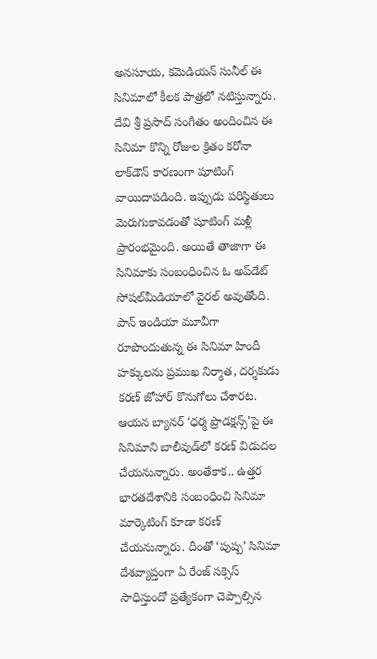అనసూయ, కమెడియన్ సునీల్ ఈ సినిమాలో కీలక పాత్రలో నటిస్తున్నారు. దేవి శ్రీ ప్రసాద్ సంగీతం అందించిన ఈ సినిమా కొన్ని రోజుల క్రితం కరోనా లాక్‌డౌన్ కారణంగా షూటింగ్ వాయిదాపడింది. ఇప్పుడు పరిస్థితులు మెరుగుకావడంతో షూటింగ్ మళ్లీ ప్రారంభమైంది. అయితే తాజాగా ఈ సినిమాకు సంబంధించిన ఓ అప్‌డేట్ సోషల్‌మీడియాలో వైరల్ అవుతోంది. పాన్ ఇండియా మూవీగా రూపొందుతున్న ఈ సినిమా హిందీ హక్కులను ప్రముఖ నిర్మాత, దర్శకుడు కరణ్ జోహార్ కొనుగోలు చేశారట. ఆయన బ్యానర్ ‘ధర్మ ప్రొడక్షన్స్‌’పై ఈ సినిమాని బాలీవుడ్‌లో కరణ్ విడుదల చేయనున్నారు. అంతేకాక.. ఉత్తర భారతదేశానికి సంబంధించి సినిమా మార్కెటింగ్‌ కూడా కరణ్ చేయనున్నారు. దీంతో ‘పుష్ప’ సినిమా దేశవ్యాప్తంగా ఏ రేంజ్ సక్సెస్ సాధిస్తుందో ప్రత్యేకంగా చెప్పాల్సిన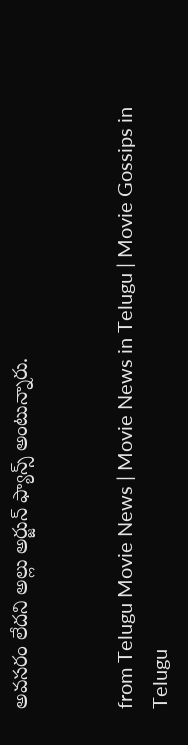అవసరం లేదని అల్లు అర్జున్ ఫ్యాన్స్ అంటున్నారు.


from Telugu Movie News | Movie News in Telugu | Movie Gossips in Telugu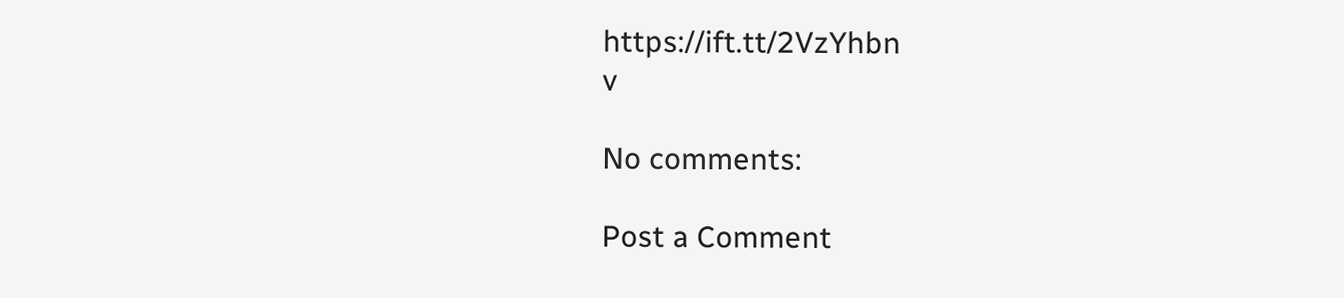https://ift.tt/2VzYhbn
v

No comments:

Post a Comment